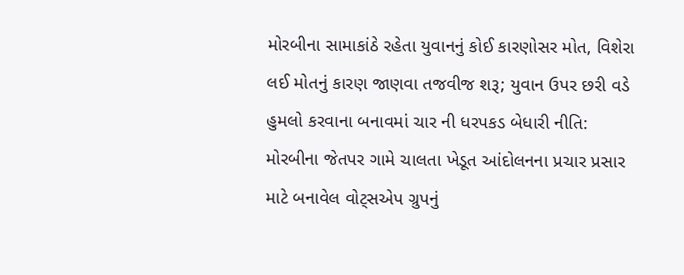મોરબીના સામાકાંઠે રહેતા યુવાનનું કોઈ કારણોસર મોત, વિશેરા લઈ મોતનું કારણ જાણવા તજવીજ શરૂ; યુવાન ઉપર છરી વડે હુમલો કરવાના બનાવમાં ચાર ની ધરપકડ બેધારી નીતિ: મોરબીના જેતપર ગામે ચાલતા ખેડૂત આંદોલનના પ્રચાર પ્રસાર માટે બનાવેલ વોટ્સએપ ગ્રુપનું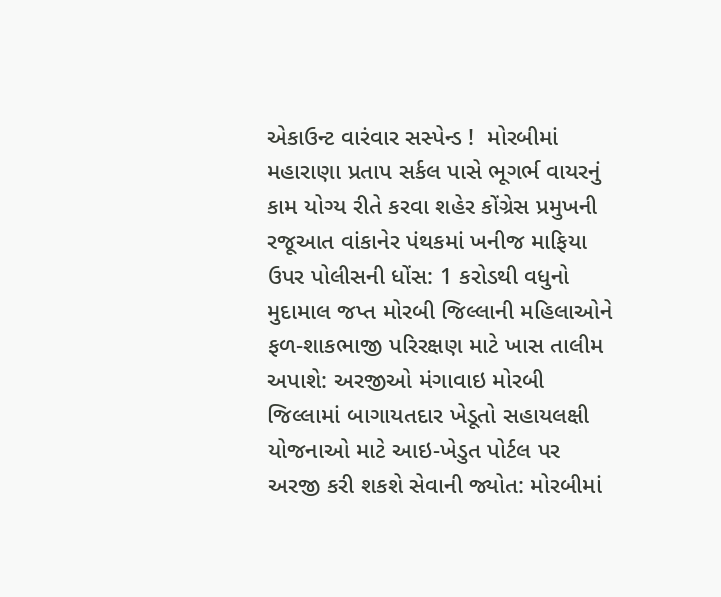એકાઉન્ટ વારંવાર સસ્પેન્ડ !  મોરબીમાં મહારાણા પ્રતાપ સર્કલ પાસે ભૂગર્ભ વાયરનું કામ યોગ્ય રીતે કરવા શહેર કોંગ્રેસ પ્રમુખની રજૂઆત વાંકાનેર પંથકમાં ખનીજ માફિયા ઉપર પોલીસની ધોંસ: 1 કરોડથી વધુનો મુદામાલ જપ્ત મોરબી જિલ્લાની મહિલાઓને ફળ-શાકભાજી પરિરક્ષણ માટે ખાસ તાલીમ અપાશે: અરજીઓ મંગાવાઇ મોરબી જિલ્લામાં બાગાયતદાર ખેડૂતો સહાયલક્ષી યોજનાઓ માટે આઇ-ખેડુત પોર્ટલ પર અરજી કરી શકશે સેવાની જ્યોત: મોરબીમાં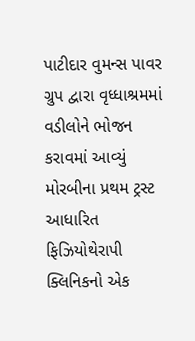પાટીદાર વુમન્સ પાવર ગ્રુપ દ્વારા વૃધ્ધાશ્રમમાં વડીલોને ભોજન કરાવમાં આવ્યું મોરબીના પ્રથમ ટ્રસ્ટ આધારિત ફિઝિયોથેરાપી ક્લિનિકનો એક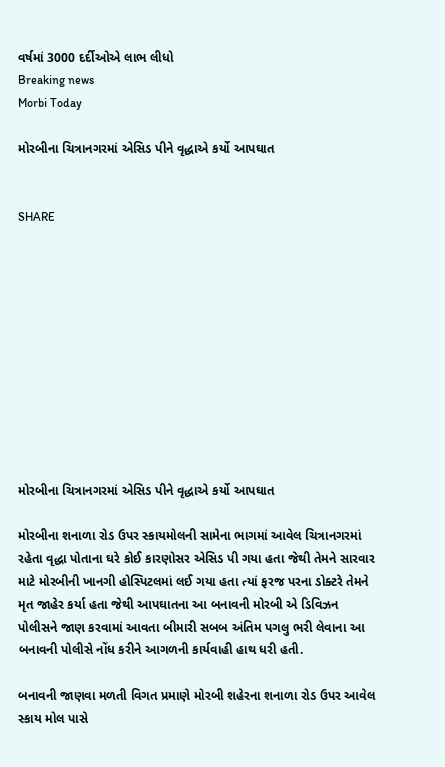વર્ષમાં 3000 દર્દીઓએ લાભ લીધો
Breaking news
Morbi Today

મોરબીના ચિત્રાનગરમાં એસિડ પીને વૃદ્ધાએ કર્યો આપઘાત


SHARE











મોરબીના ચિત્રાનગરમાં એસિડ પીને વૃદ્ધાએ કર્યો આપઘાત

મોરબીના શનાળા રોડ ઉપર સ્કાયમોલની સામેના ભાગમાં આવેલ ચિત્રાનગરમાં રહેતા વૃદ્ધા પોતાના ઘરે કોઈ કારણોસર એસિડ પી ગયા હતા જેથી તેમને સારવાર માટે મોરબીની ખાનગી હોસ્પિટલમાં લઈ ગયા હતા ત્યાં ફરજ પરના ડોક્ટરે તેમને મૃત જાહેર કર્યા હતા જેથી આપઘાતના આ બનાવની મોરબી એ ડિવિઝન પોલીસને જાણ કરવામાં આવતા બીમારી સબબ અંતિમ પગલુ ભરી લેવાના આ બનાવની પોલીસે નોંધ કરીને આગળની કાર્યવાહી હાથ ધરી હતી.

બનાવની જાણવા મળતી વિગત પ્રમાણે મોરબી શહેરના શનાળા રોડ ઉપર આવેલ સ્કાય મોલ પાસે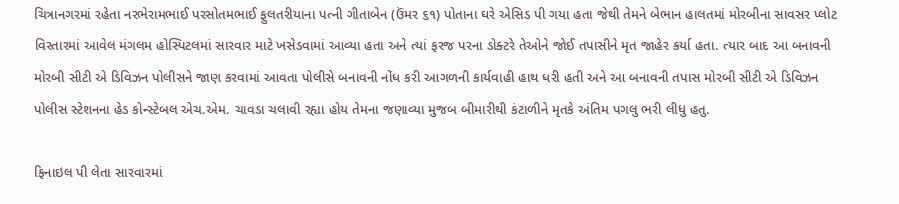ચિત્રાનગરમાં રહેતા નરભેરામભાઈ પરસોતમભાઈ ફુલતરીયાના પત્ની ગીતાબેન (ઉંમર ૬૧) પોતાના ઘરે એસિડ પી ગયા હતા જેથી તેમને બેભાન હાલતમાં મોરબીના સાવસર પ્લોટ વિસ્તારમાં આવેલ મંગલમ હોસ્પિટલમાં સારવાર માટે ખસેડવામાં આવ્યા હતા અને ત્યાં ફરજ પરના ડોક્ટરે તેઓને જોઈ તપાસીને મૃત જાહેર કર્યા હતા. ત્યાર બાદ આ બનાવની મોરબી સીટી એ ડિવિઝન પોલીસને જાણ કરવામાં આવતા પોલીસે બનાવની નોંધ કરી આગળની કાર્યવાહી હાથ ધરી હતી અને આ બનાવની તપાસ મોરબી સીટી એ ડિવિઝન પોલીસ સ્ટેશનના હેડ કોન્સ્ટેબલ એચ.એમ. ચાવડા ચલાવી રહ્યા હોય તેમના જણાવ્યા મુજબ બીમારીથી કંટાળીને મૃતકે અંતિમ પગલુ ભરી લીધુ હતુ.

ફિનાઇલ પી લેતા સારવારમાં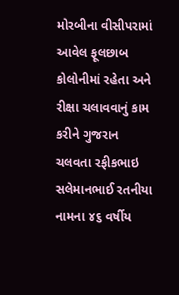મોરબીના વીસીપરામાં આવેલ ફૂલછાબ કોલોનીમાં રહેતા અને રીક્ષા ચલાવવાનું કામ કરીને ગુજરાન ચલવતા રફીકભાઇ સલેમાનભાઈ રતનીયા નામના ૪૬ વર્ષીય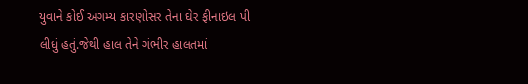યુવાને કોઈ અગમ્ય કારણોસર તેના ઘેર ફીનાઇલ પી લીધું હતું.જેથી હાલ તેને ગંભીર હાલતમાં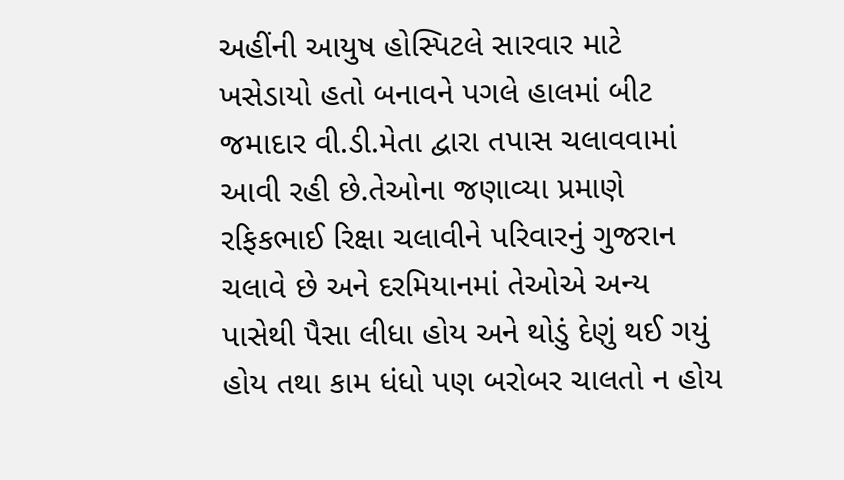અહીંની આયુષ હોસ્પિટલે સારવાર માટે ખસેડાયો હતો બનાવને પગલે હાલમાં બીટ જમાદાર વી.ડી.મેતા દ્વારા તપાસ ચલાવવામાં આવી રહી છે.તેઓના જણાવ્યા પ્રમાણે રફિકભાઈ રિક્ષા ચલાવીને પરિવારનું ગુજરાન ચલાવે છે અને દરમિયાનમાં તેઓએ અન્ય પાસેથી પૈસા લીધા હોય અને થોડું દેણું થઈ ગયું હોય તથા કામ ધંધો પણ બરોબર ચાલતો ન હોય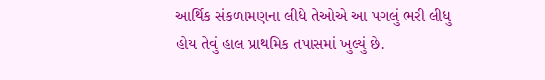આર્થિક સંકળામણના લીધે તેઓએ આ પગલું ભરી લીધુ હોય તેવું હાલ પ્રાથમિક તપાસમાં ખુલ્યું છે.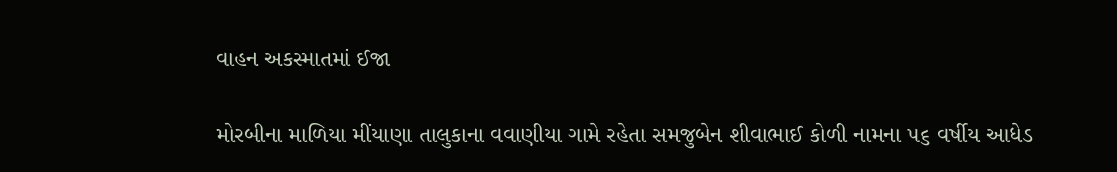વાહન અકસ્માતમાં ઈજા

મોરબીના માળિયા મીંયાણા તાલુકાના વવાણીયા ગામે રહેતા સમજુબેન શીવાભાઈ કોળી નામના ૫૬ વર્ષીય આધેડ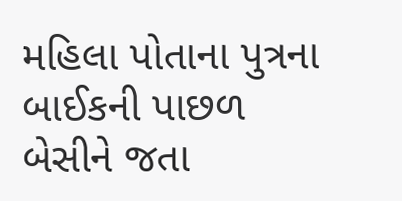મહિલા પોતાના પુત્રના બાઈકની પાછળ બેસીને જતા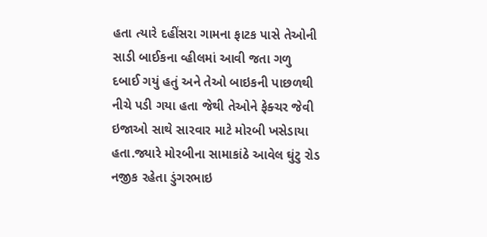હતા ત્યારે દહીંસરા ગામના ફાટક પાસે તેઓની સાડી બાઈકના વ્હીલમાં આવી જતા ગળુ દબાઈ ગયું હતું અને તેઓ બાઇકની પાછળથી નીચે પડી ગયા હતા જેથી તેઓને ફેક્ચર જેવી ઇજાઓ સાથે સારવાર માટે મોરબી ખસેડાયા હતા.જ્યારે મોરબીના સામાકાંઠે આવેલ ઘુંટુ રોડ નજીક રહેતા ડુંગરભાઇ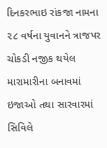દિનકરભાઇ રાંકજા નામના ૨૮ વર્ષના યુવાનને ત્રાજપર ચોકડી નજીક થયેલ મારામારીના બનાવમાં ઇજાઓ તથા સારવારમાં સિવિલે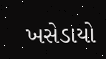ખસેડાયો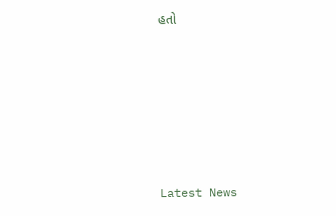હતો






Latest News